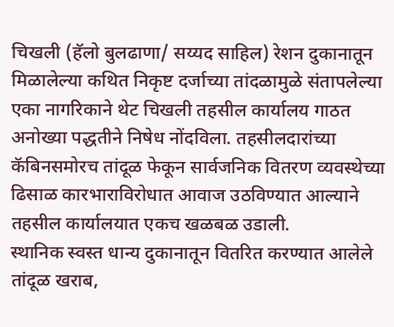चिखली (हॅलो बुलढाणा/ सय्यद साहिल) रेशन दुकानातून मिळालेल्या कथित निकृष्ट दर्जाच्या तांदळामुळे संतापलेल्या एका नागरिकाने थेट चिखली तहसील कार्यालय गाठत अनोख्या पद्धतीने निषेध नोंदविला. तहसीलदारांच्या कॅबिनसमोरच तांदूळ फेकून सार्वजनिक वितरण व्यवस्थेच्या ढिसाळ कारभाराविरोधात आवाज उठविण्यात आल्याने तहसील कार्यालयात एकच खळबळ उडाली.
स्थानिक स्वस्त धान्य दुकानातून वितरित करण्यात आलेले तांदूळ खराब,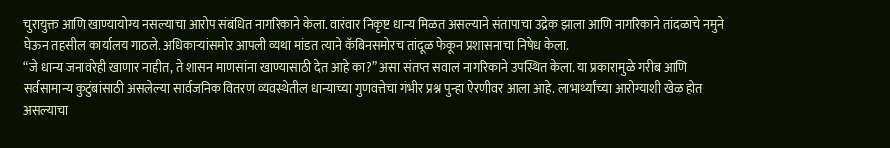चुरायुक्त आणि खाण्यायोग्य नसल्याचा आरोप संबंधित नागरिकाने केला. वारंवार निकृष्ट धान्य मिळत असल्याने संतापाचा उद्रेक झाला आणि नागरिकाने तांदळाचे नमुने घेऊन तहसील कार्यालय गाठले. अधिकाऱ्यांसमोर आपली व्यथा मांडत त्याने कॅबिनसमोरच तांदूळ फेकून प्रशासनाचा निषेध केला.
“जे धान्य जनावरेही खाणार नाहीत, ते शासन माणसांना खाण्यासाठी देत आहे का?” असा संतप्त सवाल नागरिकाने उपस्थित केला. या प्रकारामुळे गरीब आणि सर्वसामान्य कुटुंबांसाठी असलेल्या सार्वजनिक वितरण व्यवस्थेतील धान्याच्या गुणवत्तेचा गंभीर प्रश्न पुन्हा ऐरणीवर आला आहे. लाभार्थ्यांच्या आरोग्याशी खेळ होत असल्याचा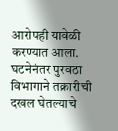आरोपही यावेळी करण्यात आला.
घटनेनंतर पुरवठा विभागाने तक्रारीची दखल घेतल्याचे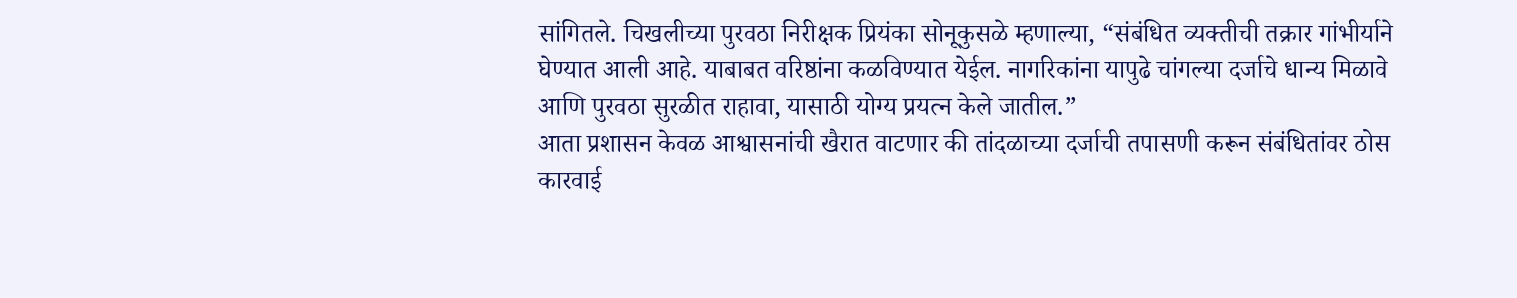सांगितले. चिखलीच्या पुरवठा निरीक्षक प्रियंका सोनूकुसळे म्हणाल्या, “संबंधित व्यक्तीची तक्रार गांभीर्याने घेण्यात आली आहे. याबाबत वरिष्ठांना कळविण्यात येईल. नागरिकांना यापुढे चांगल्या दर्जाचे धान्य मिळावे आणि पुरवठा सुरळीत राहावा, यासाठी योग्य प्रयत्न केले जातील.”
आता प्रशासन केवळ आश्वासनांची खैरात वाटणार की तांदळाच्या दर्जाची तपासणी करून संबंधितांवर ठोस कारवाई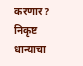करणार? निकृष्ट धान्याचा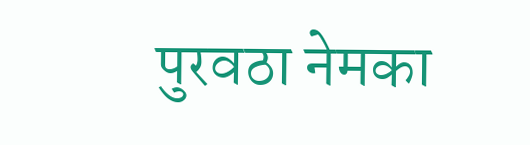पुरवठा नेमका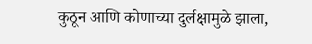कुठून आणि कोणाच्या दुर्लक्षामुळे झाला,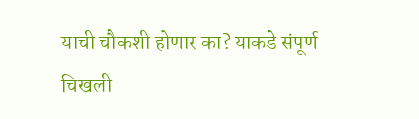याची चौकशी होणार का? याकडे संपूर्ण चिखली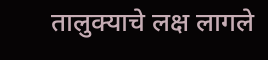तालुक्याचे लक्ष लागले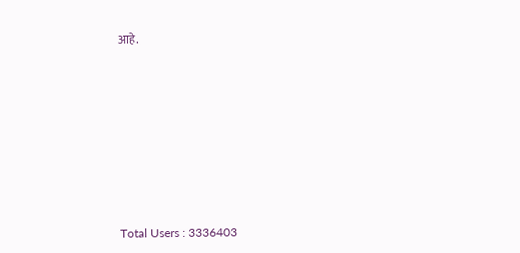आहे.











Total Users : 3336403